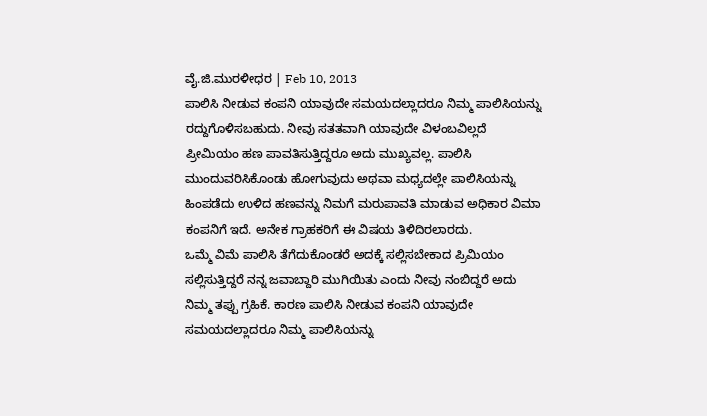ವೈ.ಜಿ.ಮುರಳೀಧರ | Feb 10, 2013
ಪಾಲಿಸಿ ನೀಡುವ ಕಂಪನಿ ಯಾವುದೇ ಸಮಯದಲ್ಲಾದರೂ ನಿಮ್ಮ ಪಾಲಿಸಿಯನ್ನು ರದ್ದುಗೊಳಿಸಬಹುದು. ನೀವು ಸತತವಾಗಿ ಯಾವುದೇ ವಿಳಂಬವಿಲ್ಲದೆ ಪ್ರೀಮಿಯಂ ಹಣ ಪಾವತಿಸುತ್ತಿದ್ದರೂ ಅದು ಮುಖ್ಯವಲ್ಲ. ಪಾಲಿಸಿ ಮುಂದುವರಿಸಿಕೊಂಡು ಹೋಗುವುದು ಅಥವಾ ಮಧ್ಯದಲ್ಲೇ ಪಾಲಿಸಿಯನ್ನು ಹಿಂಪಡೆದು ಉಳಿದ ಹಣವನ್ನು ನಿಮಗೆ ಮರುಪಾವತಿ ಮಾಡುವ ಅಧಿಕಾರ ವಿಮಾ ಕಂಪನಿಗೆ ಇದೆ. ಅನೇಕ ಗ್ರಾಹಕರಿಗೆ ಈ ವಿಷಯ ತಿಳಿದಿರಲಾರದು.
ಒಮ್ಮೆ ವಿಮೆ ಪಾಲಿಸಿ ತೆಗೆದುಕೊಂಡರೆ ಅದಕ್ಕೆ ಸಲ್ಲಿಸಬೇಕಾದ ಪ್ರಿಮಿಯಂ ಸಲ್ಲಿಸುತ್ತಿದ್ದರೆ ನನ್ನ ಜವಾಬ್ದಾರಿ ಮುಗಿಯಿತು ಎಂದು ನೀವು ನಂಬಿದ್ದರೆ ಅದು ನಿಮ್ಮ ತಪ್ಪು ಗ್ರಹಿಕೆ. ಕಾರಣ ಪಾಲಿಸಿ ನೀಡುವ ಕಂಪನಿ ಯಾವುದೇ ಸಮಯದಲ್ಲಾದರೂ ನಿಮ್ಮ ಪಾಲಿಸಿಯನ್ನು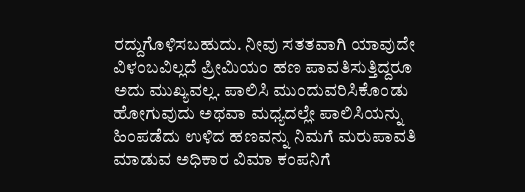ರದ್ದುಗೊಳಿಸಬಹುದು. ನೀವು ಸತತವಾಗಿ ಯಾವುದೇ ವಿಳಂಬವಿಲ್ಲದೆ ಪ್ರೀಮಿಯಂ ಹಣ ಪಾವತಿಸುತ್ತಿದ್ದರೂ ಅದು ಮುಖ್ಯವಲ್ಲ. ಪಾಲಿಸಿ ಮುಂದುವರಿಸಿಕೊಂಡು ಹೋಗುವುದು ಅಥವಾ ಮಧ್ಯದಲ್ಲೇ ಪಾಲಿಸಿಯನ್ನು ಹಿಂಪಡೆದು ಉಳಿದ ಹಣವನ್ನು ನಿಮಗೆ ಮರುಪಾವತಿ ಮಾಡುವ ಅಧಿಕಾರ ವಿಮಾ ಕಂಪನಿಗೆ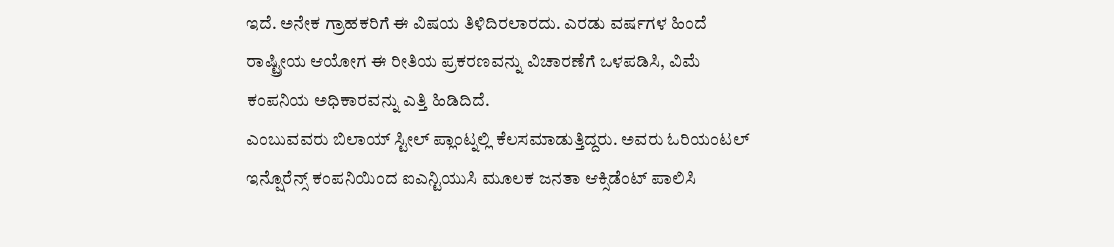ಇದೆ. ಅನೇಕ ಗ್ರಾಹಕರಿಗೆ ಈ ವಿಷಯ ತಿಳಿದಿರಲಾರದು. ಎರಡು ವರ್ಷಗಳ ಹಿಂದೆ ರಾಷ್ಟ್ರೀಯ ಆಯೋಗ ಈ ರೀತಿಯ ಪ್ರಕರಣವನ್ನು ವಿಚಾರಣೆಗೆ ಒಳಪಡಿಸಿ, ವಿಮೆ ಕಂಪನಿಯ ಅಧಿಕಾರವನ್ನು ಎತ್ತಿ ಹಿಡಿದಿದೆ.
ಎಂಬುವವರು ಬಿಲಾಯ್ ಸ್ಟೀಲ್ ಪ್ಲಾಂಟ್ನಲ್ಲಿ ಕೆಲಸಮಾಡುತ್ತಿದ್ದರು. ಅವರು ಓರಿಯಂಟಲ್ ಇನ್ಷೊರೆನ್ಸ್ ಕಂಪನಿಯಿಂದ ಐಎನ್ಟಿಯುಸಿ ಮೂಲಕ ಜನತಾ ಆಕ್ಸಿಡೆಂಟ್ ಪಾಲಿಸಿ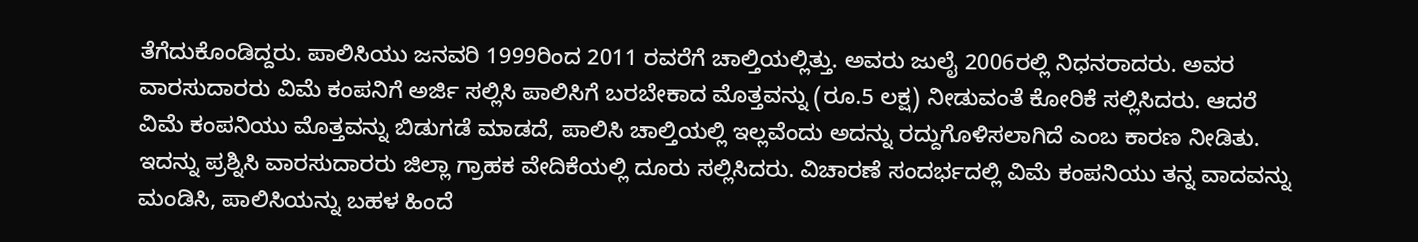ತೆಗೆದುಕೊಂಡಿದ್ದರು. ಪಾಲಿಸಿಯು ಜನವರಿ 1999ರಿಂದ 2011 ರವರೆಗೆ ಚಾಲ್ತಿಯಲ್ಲಿತ್ತು. ಅವರು ಜುಲೈ 2006ರಲ್ಲಿ ನಿಧನರಾದರು. ಅವರ ವಾರಸುದಾರರು ವಿಮೆ ಕಂಪನಿಗೆ ಅರ್ಜಿ ಸಲ್ಲಿಸಿ ಪಾಲಿಸಿಗೆ ಬರಬೇಕಾದ ಮೊತ್ತವನ್ನು (ರೂ.5 ಲಕ್ಷ) ನೀಡುವಂತೆ ಕೋರಿಕೆ ಸಲ್ಲಿಸಿದರು. ಆದರೆ ವಿಮೆ ಕಂಪನಿಯು ಮೊತ್ತವನ್ನು ಬಿಡುಗಡೆ ಮಾಡದೆ, ಪಾಲಿಸಿ ಚಾಲ್ತಿಯಲ್ಲಿ ಇಲ್ಲವೆಂದು ಅದನ್ನು ರದ್ದುಗೊಳಿಸಲಾಗಿದೆ ಎಂಬ ಕಾರಣ ನೀಡಿತು. ಇದನ್ನು ಪ್ರಶ್ನಿಸಿ ವಾರಸುದಾರರು ಜಿಲ್ಲಾ ಗ್ರಾಹಕ ವೇದಿಕೆಯಲ್ಲಿ ದೂರು ಸಲ್ಲಿಸಿದರು. ವಿಚಾರಣೆ ಸಂದರ್ಭದಲ್ಲಿ ವಿಮೆ ಕಂಪನಿಯು ತನ್ನ ವಾದವನ್ನು ಮಂಡಿಸಿ, ಪಾಲಿಸಿಯನ್ನು ಬಹಳ ಹಿಂದೆ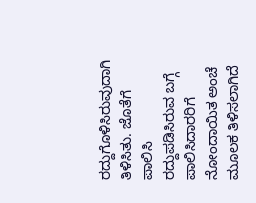ರದ್ದುಗೊಳಿಸಿರುವುದಾಗಿ ತಿಳಿಸಿತು. ಜೊತೆಗೆ ಪಾಲಿಸಿ ರದ್ದುಪಡಿಸಿರುವ ಬಗ್ಗೆ ಪಾಲಿಸಿದಾರರಿಗೆ ನೋಂದಾಯಿತ ಅಂಚೆ ಮೂಲಕ ತಿಳಿಸಲಾಗಿದೆ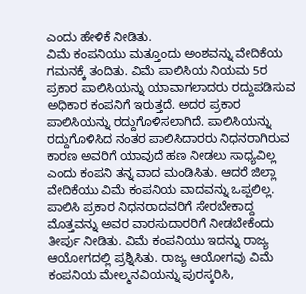ಎಂದು ಹೇಳಿಕೆ ನೀಡಿತು.
ವಿಮೆ ಕಂಪನಿಯು ಮತ್ತೂಂದು ಅಂಶವನ್ನು ವೇದಿಕೆಯ ಗಮನಕ್ಕೆ ತಂದಿತು. ವಿಮೆ ಪಾಲಿಸಿಯ ನಿಯಮ 5ರ ಪ್ರಕಾರ ಪಾಲಿಸಿಯನ್ನು ಯಾವಾಗಲಾದರು ರದ್ದುಪಡಿಸುವ ಅಧಿಕಾರ ಕಂಪನಿಗೆ ಇರುತ್ತದೆ. ಅದರ ಪ್ರಕಾರ ಪಾಲಿಸಿಯನ್ನು ರದ್ದುಗೊಳಿಸಲಾಗಿದೆ. ಪಾಲಿಸಿಯನ್ನು ರದ್ದುಗೊಳಿಸಿದ ನಂತರ ಪಾಲಿಸಿದಾರರು ನಿಧನರಾಗಿರುವ ಕಾರಣ ಅವರಿಗೆ ಯಾವುದೆ ಹಣ ನೀಡಲು ಸಾಧ್ಯವಿಲ್ಲ ಎಂದು ಕಂಪನಿ ತನ್ನ ವಾದ ಮಂಡಿಸಿತು. ಆದರೆ ಜಿಲ್ಲಾ ವೇದಿಕೆಯು ವಿಮೆ ಕಂಪನಿಯ ವಾದವನ್ನು ಒಪ್ಪಲಿಲ್ಲ. ಪಾಲಿಸಿ ಪ್ರಕಾರ ನಿಧನರಾದವರಿಗೆ ಸೇರಬೇಕಾದ್ದ ಮೊತ್ತವನ್ನು ಅವರ ವಾರಸುದಾರರಿಗೆ ನೀಡಬೇಕೆಂದು ತೀರ್ಪು ನೀಡಿತು. ವಿಮೆ ಕಂಪನಿಯು ಇದನ್ನು ರಾಜ್ಯ ಆಯೋಗದಲ್ಲಿ ಪ್ರಶ್ನಿಸಿತು. ರಾಜ್ಯ ಆಯೋಗವು ವಿಮೆ ಕಂಪನಿಯ ಮೇಲ್ಮನವಿಯನ್ನು ಪುರಸ್ಕರಿಸಿ,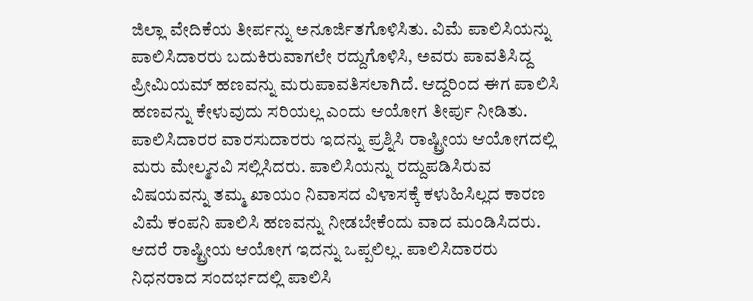ಜಿಲ್ಲಾ ವೇದಿಕೆಯ ತೀರ್ಪನ್ನು ಅನೂರ್ಜಿತಗೊಳಿಸಿತು. ವಿಮೆ ಪಾಲಿಸಿಯನ್ನು ಪಾಲಿಸಿದಾರರು ಬದುಕಿರುವಾಗಲೇ ರದ್ದುಗೊಳಿಸಿ, ಅವರು ಪಾವತಿಸಿದ್ದ ಪ್ರೀಮಿಯಮ್ ಹಣವನ್ನು ಮರುಪಾವತಿಸಲಾಗಿದೆ. ಆದ್ದರಿಂದ ಈಗ ಪಾಲಿಸಿ ಹಣವನ್ನು ಕೇಳುವುದು ಸರಿಯಲ್ಲ ಎಂದು ಆಯೋಗ ತೀರ್ಪು ನೀಡಿತು.
ಪಾಲಿಸಿದಾರರ ವಾರಸುದಾರರು ಇದನ್ನು ಪ್ರಶ್ನಿಸಿ ರಾಷ್ಟ್ರೀಯ ಆಯೋಗದಲ್ಲಿ ಮರು ಮೇಲ್ಮನವಿ ಸಲ್ಲಿಸಿದರು. ಪಾಲಿಸಿಯನ್ನು ರದ್ದುಪಡಿಸಿರುವ ವಿಷಯವನ್ನು ತಮ್ಮ ಖಾಯಂ ನಿವಾಸದ ವಿಳಾಸಕ್ಕೆ ಕಳುಹಿಸಿಲ್ಲದ ಕಾರಣ ವಿಮೆ ಕಂಪನಿ ಪಾಲಿಸಿ ಹಣವನ್ನು ನೀಡಬೇಕೆಂದು ವಾದ ಮಂಡಿಸಿದರು. ಆದರೆ ರಾಷ್ಟ್ರೀಯ ಆಯೋಗ ಇದನ್ನು ಒಪ್ಪಲಿಲ್ಲ. ಪಾಲಿಸಿದಾರರು ನಿಧನರಾದ ಸಂದರ್ಭದಲ್ಲಿ ಪಾಲಿಸಿ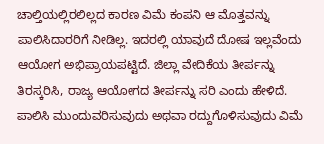ಚಾಲ್ತಿಯಲ್ಲಿರಲಿಲ್ಲದ ಕಾರಣ ವಿಮೆ ಕಂಪನಿ ಆ ಮೊತ್ತವನ್ನು ಪಾಲಿಸಿದಾರರಿಗೆ ನೀಡಿಲ್ಲ. ಇದರಲ್ಲಿ ಯಾವುದೆ ದೋಷ ಇಲ್ಲವೆಂದು ಆಯೋಗ ಅಭಿಪ್ರಾಯಪಟ್ಟಿದೆ. ಜಿಲ್ಲಾ ವೇದಿಕೆಯ ತೀರ್ಪನ್ನು ತಿರಸ್ಕರಿಸಿ, ರಾಜ್ಯ ಆಯೋಗದ ತೀರ್ಪನ್ನು ಸರಿ ಎಂದು ಹೇಳಿದೆ. ಪಾಲಿಸಿ ಮುಂದುವರಿಸುವುದು ಅಥವಾ ರದ್ದುಗೊಳಿಸುವುದು ವಿಮೆ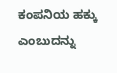ಕಂಪನಿಯ ಹಕ್ಕು ಎಂಬುದನ್ನು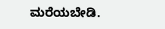ಮರೆಯಬೇಡಿ.